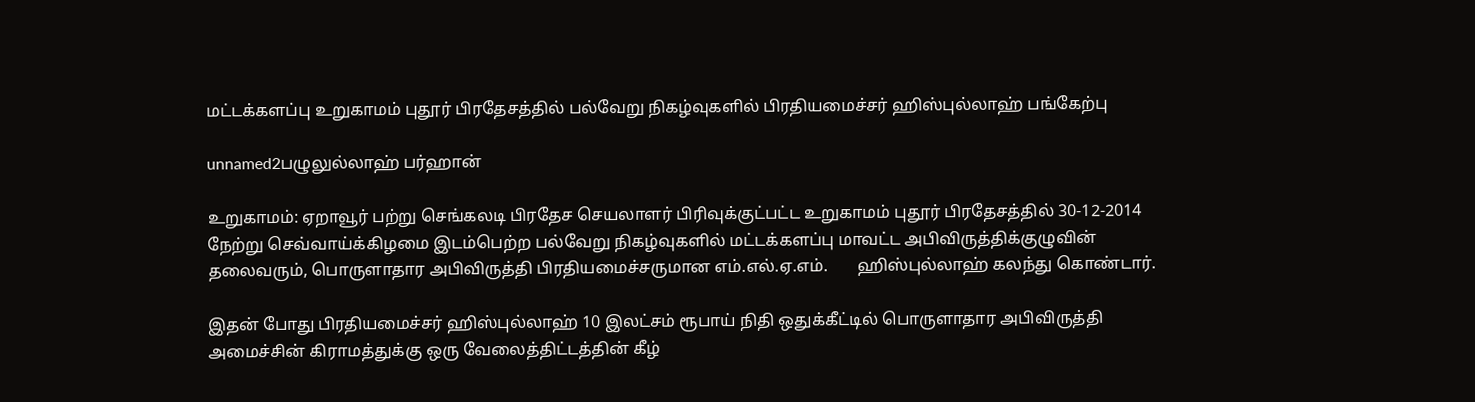மட்டக்களப்பு உறுகாமம் புதூர் பிரதேசத்தில் பல்வேறு நிகழ்வுகளில் பிரதியமைச்சர் ஹிஸ்புல்லாஹ் பங்கேற்பு

unnamed2பழுலுல்லாஹ் பர்ஹான்

உறுகாமம்: ஏறாவூர் பற்று செங்கலடி பிரதேச செயலாளர் பிரிவுக்குட்பட்ட உறுகாமம் புதூர் பிரதேசத்தில் 30-12-2014 நேற்று செவ்வாய்க்கிழமை இடம்பெற்ற பல்வேறு நிகழ்வுகளில் மட்டக்களப்பு மாவட்ட அபிவிருத்திக்குழுவின் தலைவரும், பொருளாதார அபிவிருத்தி பிரதியமைச்சருமான எம்.எல்.ஏ.எம்.       ஹிஸ்புல்லாஹ் கலந்து கொண்டார்.

இதன் போது பிரதியமைச்சர் ஹிஸ்புல்லாஹ் 10 இலட்சம் ரூபாய் நிதி ஒதுக்கீட்டில் பொருளாதார அபிவிருத்தி அமைச்சின் கிராமத்துக்கு ஒரு வேலைத்திட்டத்தின் கீழ்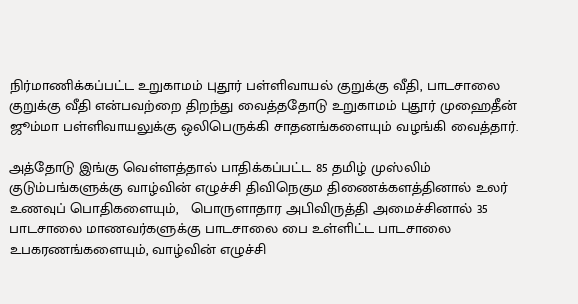நிர்மாணிக்கப்பட்ட உறுகாமம் புதூர் பள்ளிவாயல் குறுக்கு வீதி, பாடசாலை குறுக்கு வீதி என்பவற்றை திறந்து வைத்ததோடு உறுகாமம் புதூர் முஹைதீன் ஜூம்மா பள்ளிவாயலுக்கு ஒலிபெருக்கி சாதனங்களையும் வழங்கி வைத்தார்.

அத்தோடு இங்கு வெள்ளத்தால் பாதிக்கப்பட்ட 85 தமிழ் முஸ்லிம் குடும்பங்களுக்கு வாழ்வின் எழுச்சி திவிநெகும திணைக்களத்தினால் உலர் உணவுப் பொதிகளையும்,   பொருளாதார அபிவிருத்தி அமைச்சினால் 35 பாடசாலை மாணவர்களுக்கு பாடசாலை பை உள்ளிட்ட பாடசாலை உபகரணங்களையும், வாழ்வின் எழுச்சி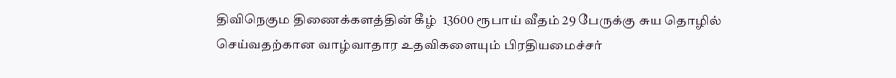திவிநெகும திணைக்களத்தின் கீழ்  13600 ரூபாய் வீதம் 29 பேருக்கு சுய தொழில் செய்வதற்கான வாழ்வாதார உதவிகளையும் பிரதியமைச்சர்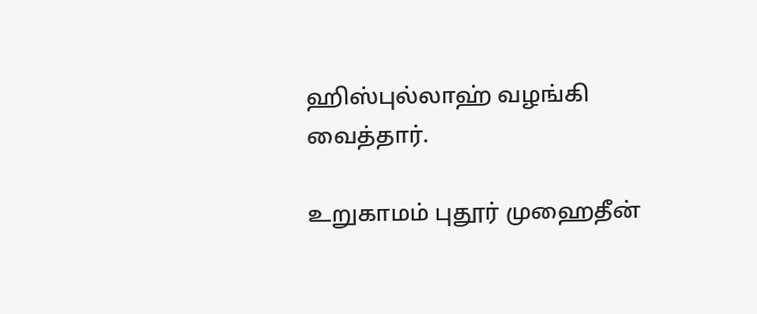ஹிஸ்புல்லாஹ் வழங்கி வைத்தார்.

உறுகாமம் புதூர் முஹைதீன்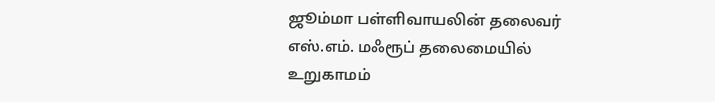ஜூம்மா பள்ளிவாயலின் தலைவர் எஸ்.எம். மஃரூப் தலைமையில் உறுகாமம்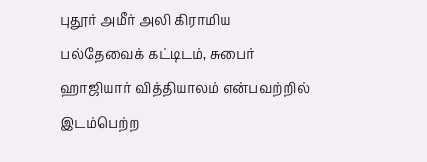புதூர் அமீர் அலி கிராமிய பல்தேவைக் கட்டிடம், சுபைர் ஹாஜியார் வித்தியாலம் என்பவற்றில் இடம்பெற்ற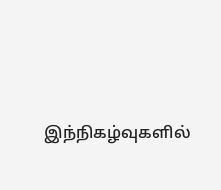இந்நிகழ்வுகளில்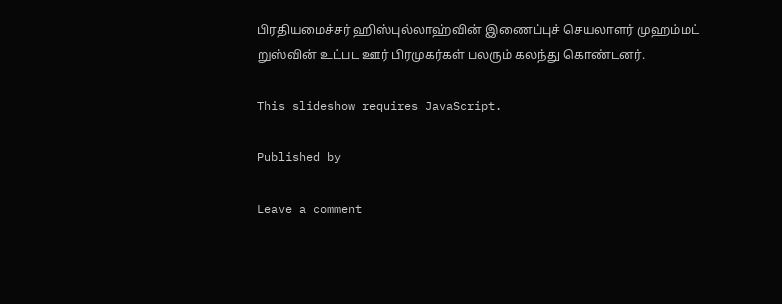பிரதியமைச்சர் ஹிஸ்புல்லாஹ்வின் இணைப்புச் செயலாளர் முஹம்மட் றுஸ்வின் உட்பட ஊர் பிரமுகர்கள் பலரும் கலந்து கொண்டனர்.

This slideshow requires JavaScript.

Published by

Leave a comment